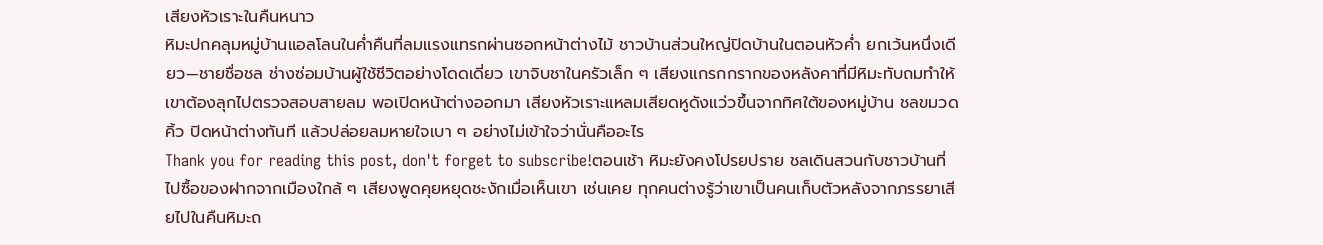เสียงหัวเราะในคืนหนาว
หิมะปกคลุมหมู่บ้านแอลโลนในค่ำคืนที่ลมแรงแทรกผ่านซอกหน้าต่างไม้ ชาวบ้านส่วนใหญ่ปิดบ้านในตอนหัวค่ำ ยกเว้นหนึ่งเดียว—ชายชื่อชล ช่างซ่อมบ้านผู้ใช้ชีวิตอย่างโดดเดี่ยว เขาจิบชาในครัวเล็ก ๆ เสียงแกรกกรากของหลังคาที่มีหิมะทับถมทำให้เขาต้องลุกไปตรวจสอบสายลม พอเปิดหน้าต่างออกมา เสียงหัวเราะแหลมเสียดหูดังแว่วขึ้นจากทิศใต้ของหมู่บ้าน ชลขมวดคิ้ว ปิดหน้าต่างทันที แล้วปล่อยลมหายใจเบา ๆ อย่างไม่เข้าใจว่านั่นคืออะไร
Thank you for reading this post, don't forget to subscribe!ตอนเช้า หิมะยังคงโปรยปราย ชลเดินสวนกับชาวบ้านที่ไปซื้อของฝากจากเมืองใกล้ ๆ เสียงพูดคุยหยุดชะงักเมื่อเห็นเขา เช่นเคย ทุกคนต่างรู้ว่าเขาเป็นคนเก็บตัวหลังจากภรรยาเสียไปในคืนหิมะถ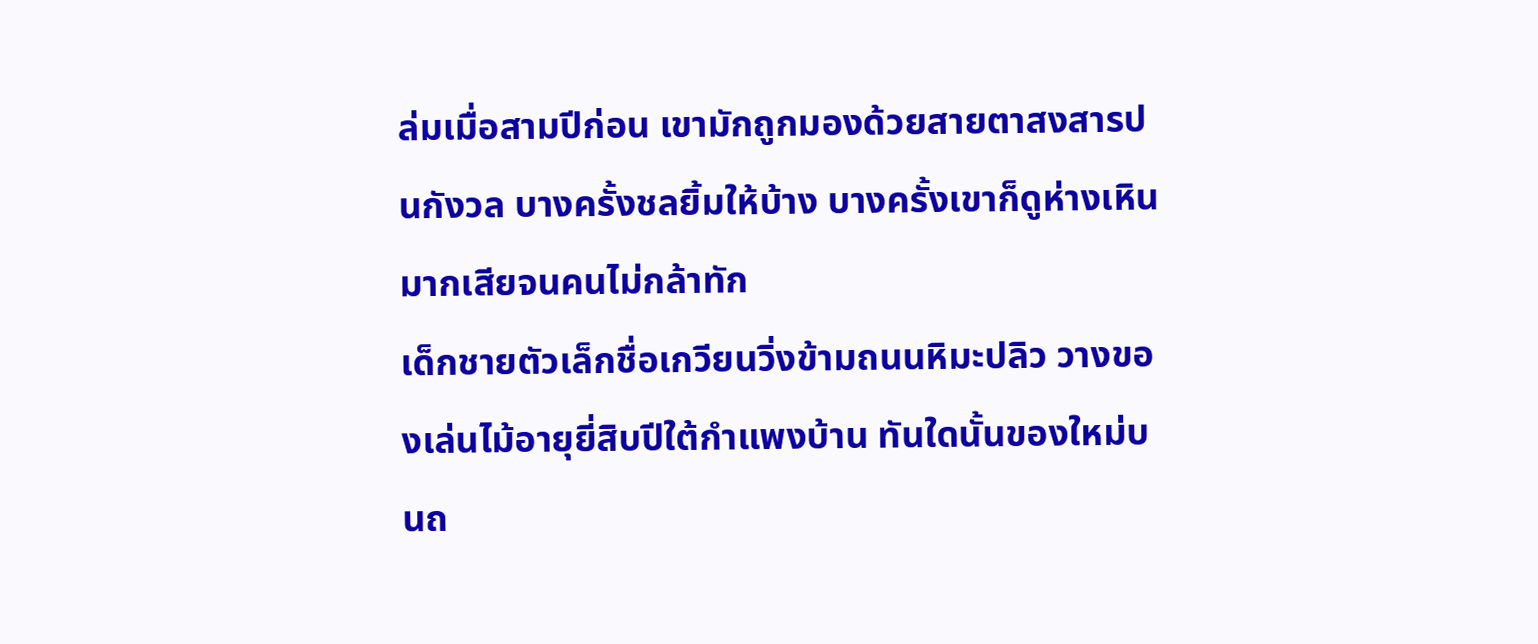ล่มเมื่อสามปีก่อน เขามักถูกมองด้วยสายตาสงสารปนกังวล บางครั้งชลยิ้มให้บ้าง บางครั้งเขาก็ดูห่างเหินมากเสียจนคนไม่กล้าทัก
เด็กชายตัวเล็กชื่อเกวียนวิ่งข้ามถนนหิมะปลิว วางของเล่นไม้อายุยี่สิบปีใต้กำแพงบ้าน ทันใดนั้นของใหม่บนถ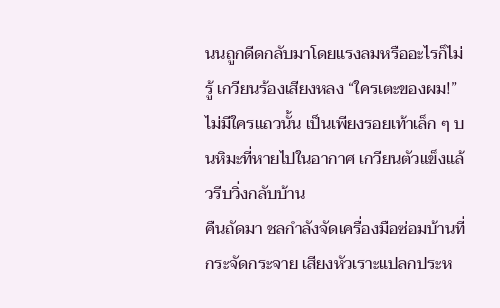นนถูกดีดกลับมาโดยแรงลมหรืออะไรก็ไม่รู้ เกวียนร้องเสียงหลง “ใครเตะของผม!” ไม่มีใครแถวนั้น เป็นเพียงรอยเท้าเล็ก ๆ บนหิมะที่หายไปในอากาศ เกวียนตัวแข็งแล้วรีบวิ่งกลับบ้าน
คืนถัดมา ชลกำลังจัดเครื่องมือซ่อมบ้านที่กระจัดกระจาย เสียงหัวเราะแปลกประห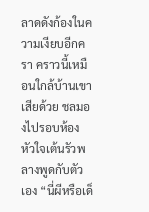ลาดดังก้องในความเงียบอีกครา คราวนี้เหมือนใกล้บ้านเขาเสียด้วย ชลมองไปรอบห้อง หัวใจเต้นรัวพลางพูดกับตัวเอง “นี่ผีหรือเด็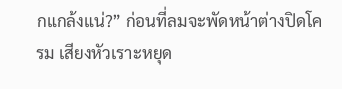กแกล้งแน่?” ก่อนที่ลมจะพัดหน้าต่างปิดโครม เสียงหัวเราะหยุด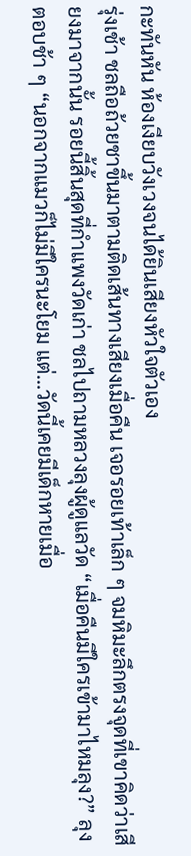กะทันหัน ห้องเงียบวังเวงจนได้ยินเสียงหัวใจตัวเอง
รุ่งเช้า ชลถือถ้วยชาขึ้นมาตามติดเส้นทางเสียงเมื่อคืน เจอรอยเท้าเล็ก ๆ จมหิมะลึกตรงจุดที่เขาคิดว่าเสียงมาจากนั้น รอยนี้สิ้นสุดที่กำแพงวัดเก่า ชลไปถามหลวงลุงผู้ดูแลวัด “เมื่อคืนมีใครเข้ามาไหมลุง?” ลุงตอบช้า ๆ “นอกจากแมวก็ไม่มีใครนะโยม แต่…วัดนี้เคยมีเด็กหายเมื่อ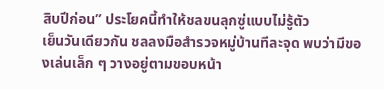สิบปีก่อน” ประโยคนี้ทำให้ชลขนลุกซู่แบบไม่รู้ตัว
เย็นวันเดียวกัน ชลลงมือสำรวจหมู่บ้านทีละจุด พบว่ามีของเล่นเล็ก ๆ วางอยู่ตามขอบหน้า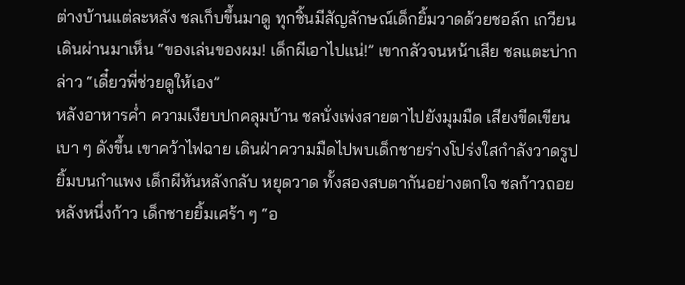ต่างบ้านแต่ละหลัง ชลเก็บขึ้นมาดู ทุกชิ้นมีสัญลักษณ์เด็กยิ้มวาดด้วยชอล์ก เกวียนเดินผ่านมาเห็น “ของเล่นของผม! เด็กผีเอาไปแน่!” เขากลัวจนหน้าเสีย ชลแตะบ่ากล่าว “เดี๋ยวพี่ช่วยดูให้เอง”
หลังอาหารค่ำ ความเงียบปกคลุมบ้าน ชลนั่งเพ่งสายตาไปยังมุมมืด เสียงขีดเขียนเบา ๆ ดังขึ้น เขาคว้าไฟฉาย เดินฝ่าความมืดไปพบเด็กชายร่างโปร่งใสกำลังวาดรูปยิ้มบนกำแพง เด็กผีหันหลังกลับ หยุดวาด ทั้งสองสบตากันอย่างตกใจ ชลก้าวถอยหลังหนึ่งก้าว เด็กชายยิ้มเศร้า ๆ “อ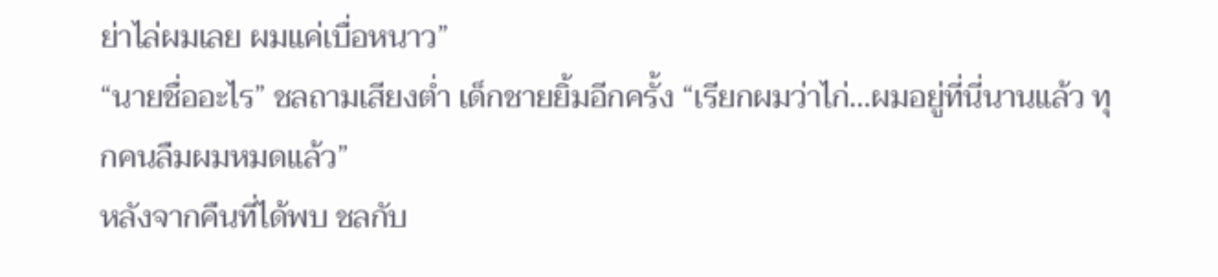ย่าไล่ผมเลย ผมแค่เบื่อหนาว”
“นายชื่ออะไร” ชลถามเสียงต่ำ เด็กชายยิ้มอีกครั้ง “เรียกผมว่าไก่…ผมอยู่ที่นี่นานแล้ว ทุกคนลืมผมหมดแล้ว”
หลังจากคืนที่ได้พบ ชลกับ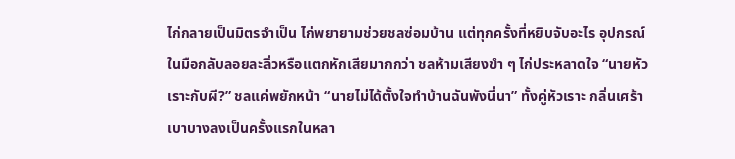ไก่กลายเป็นมิตรจำเป็น ไก่พยายามช่วยชลซ่อมบ้าน แต่ทุกครั้งที่หยิบจับอะไร อุปกรณ์ในมือกลับลอยละลิ่วหรือแตกหักเสียมากกว่า ชลห้ามเสียงขำ ๆ ไก่ประหลาดใจ “นายหัวเราะกับผี?” ชลแค่พยักหน้า “นายไม่ได้ตั้งใจทำบ้านฉันพังนี่นา” ทั้งคู่หัวเราะ กลิ่นเศร้าเบาบางลงเป็นครั้งแรกในหลา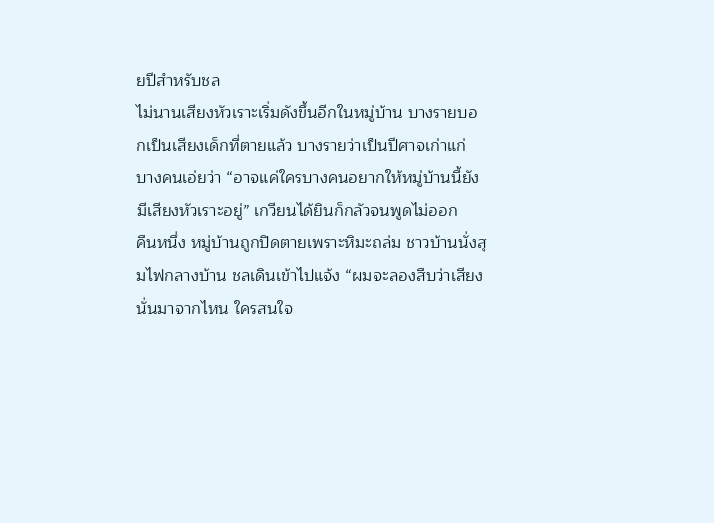ยปีสำหรับชล
ไม่นานเสียงหัวเราะเริ่มดังขึ้นอีกในหมู่บ้าน บางรายบอกเป็นเสียงเด็กที่ตายแล้ว บางรายว่าเป็นปีศาจเก่าแก่ บางคนเอ่ยว่า “อาจแค่ใครบางคนอยากให้หมู่บ้านนี้ยังมีเสียงหัวเราะอยู่” เกวียนได้ยินก็กลัวจนพูดไม่ออก
คืนหนึ่ง หมู่บ้านถูกปิดตายเพราะหิมะถล่ม ชาวบ้านนั่งสุมไฟกลางบ้าน ชลเดินเข้าไปแจ้ง “ผมจะลองสืบว่าเสียงนั่นมาจากไหน ใครสนใจ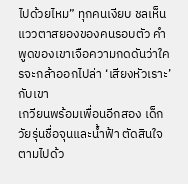ไปด้วยไหม” ทุกคนเงียบ ชลเห็นแววตาสยองของคนรอบตัว คำพูดของเขาเจือความกดดันว่าใครจะกล้าออกไปล่า ‘เสียงหัวเราะ’ กับเขา
เกวียนพร้อมเพื่อนอีกสอง เด็กวัยรุ่นชื่อจุนและน้ำฟ้า ตัดสินใจตามไปด้ว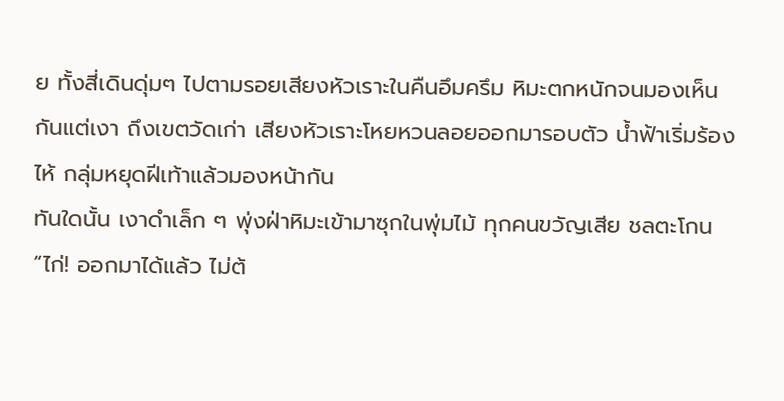ย ทั้งสี่เดินดุ่มๆ ไปตามรอยเสียงหัวเราะในคืนอึมครึม หิมะตกหนักจนมองเห็นกันแต่เงา ถึงเขตวัดเก่า เสียงหัวเราะโหยหวนลอยออกมารอบตัว น้ำฟ้าเริ่มร้องไห้ กลุ่มหยุดฝีเท้าแล้วมองหน้ากัน
ทันใดนั้น เงาดำเล็ก ๆ พุ่งฝ่าหิมะเข้ามาซุกในพุ่มไม้ ทุกคนขวัญเสีย ชลตะโกน “ไก่! ออกมาได้แล้ว ไม่ต้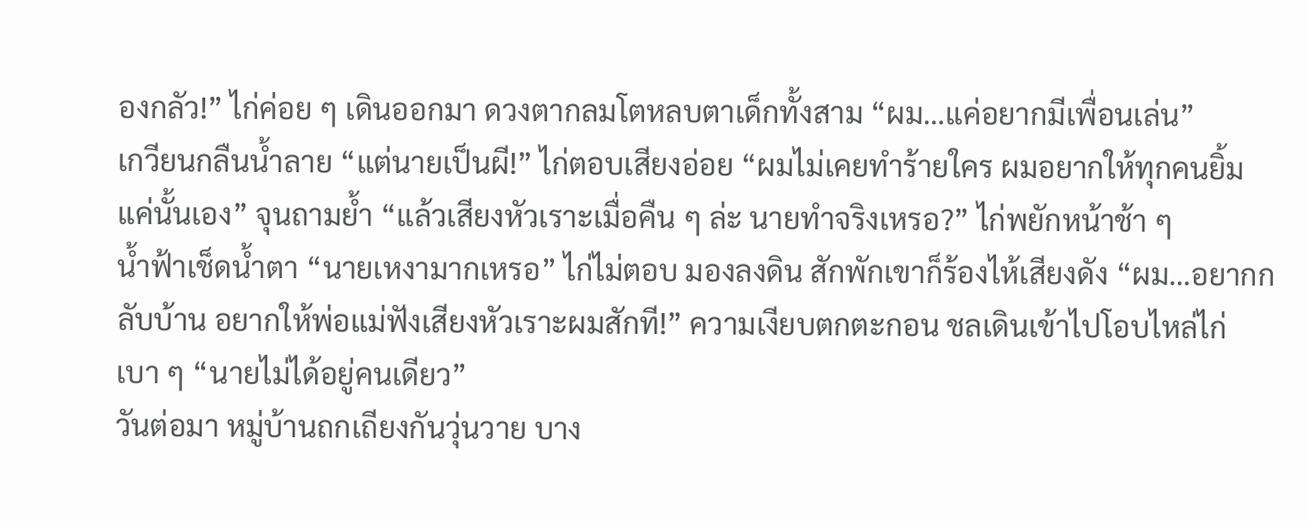องกลัว!” ไก่ค่อย ๆ เดินออกมา ดวงตากลมโตหลบตาเด็กทั้งสาม “ผม…แค่อยากมีเพื่อนเล่น”
เกวียนกลืนน้ำลาย “แต่นายเป็นผี!” ไก่ตอบเสียงอ่อย “ผมไม่เคยทำร้ายใคร ผมอยากให้ทุกคนยิ้มแค่นั้นเอง” จุนถามย้ำ “แล้วเสียงหัวเราะเมื่อคืน ๆ ล่ะ นายทำจริงเหรอ?” ไก่พยักหน้าช้า ๆ
น้ำฟ้าเช็ดน้ำตา “นายเหงามากเหรอ” ไก่ไม่ตอบ มองลงดิน สักพักเขาก็ร้องไห้เสียงดัง “ผม…อยากกลับบ้าน อยากให้พ่อแม่ฟังเสียงหัวเราะผมสักที!” ความเงียบตกตะกอน ชลเดินเข้าไปโอบไหล่ไก่เบา ๆ “นายไม่ได้อยู่คนเดียว”
วันต่อมา หมู่บ้านถกเถียงกันวุ่นวาย บาง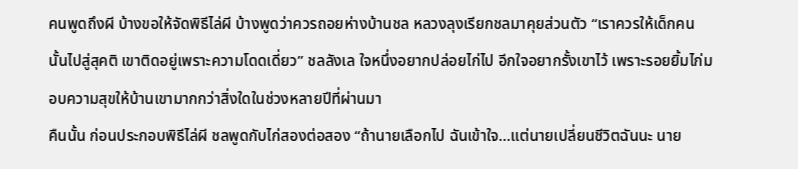คนพูดถึงผี บ้างขอให้จัดพิธีไล่ผี บ้างพูดว่าควรถอยห่างบ้านชล หลวงลุงเรียกชลมาคุยส่วนตัว “เราควรให้เด็กคนนั้นไปสู่สุคติ เขาติดอยู่เพราะความโดดเดี่ยว” ชลลังเล ใจหนึ่งอยากปล่อยไก่ไป อีกใจอยากรั้งเขาไว้ เพราะรอยยิ้มไก่มอบความสุขให้บ้านเขามากกว่าสิ่งใดในช่วงหลายปีที่ผ่านมา
คืนนั้น ก่อนประกอบพิธีไล่ผี ชลพูดกับไก่สองต่อสอง “ถ้านายเลือกไป ฉันเข้าใจ…แต่นายเปลี่ยนชีวิตฉันนะ นาย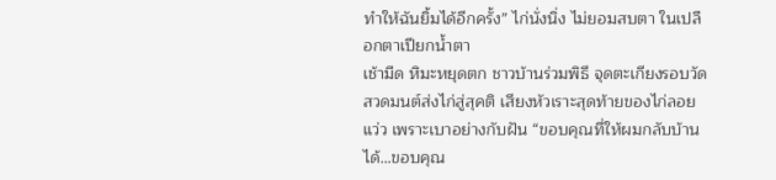ทำให้ฉันยิ้มได้อีกครั้ง” ไก่นั่งนิ่ง ไม่ยอมสบตา ในเปลือกตาเปียกน้ำตา
เช้ามืด หิมะหยุดตก ชาวบ้านร่วมพิธี จุดตะเกียงรอบวัด สวดมนต์ส่งไก่สู่สุคติ เสียงหัวเราะสุดท้ายของไก่ลอยแว่ว เพราะเบาอย่างกับฝัน “ขอบคุณที่ให้ผมกลับบ้านได้…ขอบคุณ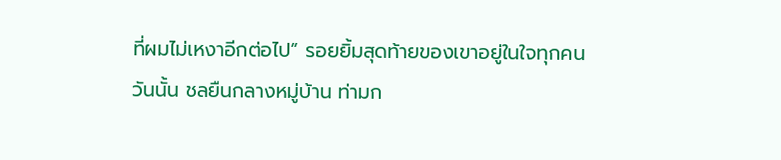ที่ผมไม่เหงาอีกต่อไป” รอยยิ้มสุดท้ายของเขาอยู่ในใจทุกคน
วันนั้น ชลยืนกลางหมู่บ้าน ท่ามก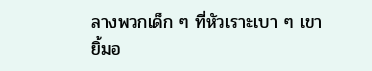ลางพวกเด็ก ๆ ที่หัวเราะเบา ๆ เขายิ้มอ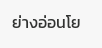ย่างอ่อนโย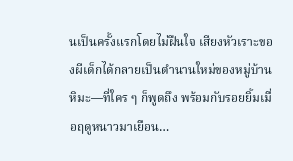นเป็นครั้งแรกโดยไม่ฝืนใจ เสียงหัวเราะของผีเด็กได้กลายเป็นตำนานใหม่ของหมู่บ้านหิมะ—ที่ใคร ๆ ก็พูดถึง พร้อมกับรอยยิ้มเมื่อฤดูหนาวมาเยือน…